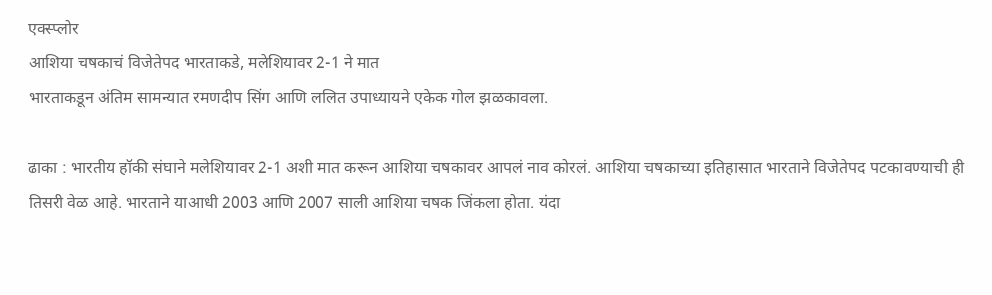एक्स्प्लोर
आशिया चषकाचं विजेतेपद भारताकडे, मलेशियावर 2-1 ने मात
भारताकडून अंतिम सामन्यात रमणदीप सिंग आणि ललित उपाध्यायने एकेक गोल झळकावला.

ढाका : भारतीय हॉकी संघाने मलेशियावर 2-1 अशी मात करून आशिया चषकावर आपलं नाव कोरलं. आशिया चषकाच्या इतिहासात भारताने विजेतेपद पटकावण्याची ही तिसरी वेळ आहे. भारताने याआधी 2003 आणि 2007 साली आशिया चषक जिंकला होता. यंदा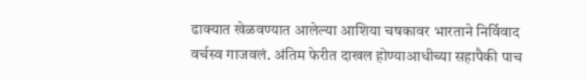ढाक्यात खेळवण्यात आलेल्या आशिया चषकावर भारताने निर्विवाद वर्चस्व गाजवलं. अंतिम फेरीत दाखल होण्याआधीच्या सहापैकी पाच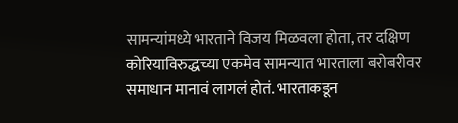सामन्यांमध्ये भारताने विजय मिळवला होता, तर दक्षिण कोरियाविरुद्धच्या एकमेव सामन्यात भारताला बरोबरीवर समाधान मानावं लागलं होतं. भारताकडून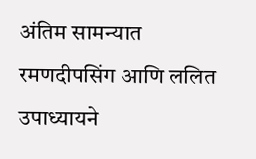अंतिम सामन्यात रमणदीपसिंग आणि ललित उपाध्यायने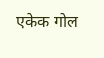एकेक गोल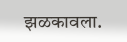झळकावला.